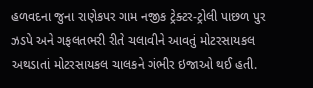હળવદના જુના રાણેકપર ગામ નજીક ટ્રેક્ટર-ટ્રોલી પાછળ પુર ઝડપે અને ગફલતભરી રીતે ચલાવીને આવતું મોટરસાયકલ અથડાતાં મોટરસાયકલ ચાલકને ગંભીર ઇજાઓ થઈ હતી.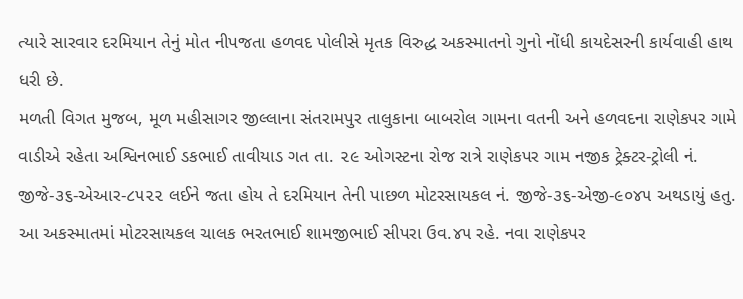ત્યારે સારવાર દરમિયાન તેનું મોત નીપજતા હળવદ પોલીસે મૃતક વિરુદ્ધ અકસ્માતનો ગુનો નોંધી કાયદેસરની કાર્યવાહી હાથ ધરી છે.
મળતી વિગત મુજબ, મૂળ મહીસાગર જીલ્લાના સંતરામપુર તાલુકાના બાબરોલ ગામના વતની અને હળવદના રાણેકપર ગામે વાડીએ રહેતા અશ્વિનભાઈ ડકભાઈ તાવીયાડ ગત તા. ૨૯ ઓગસ્ટના રોજ રાત્રે રાણેકપર ગામ નજીક ટ્રેક્ટર-ટ્રોલી નં. જીજે-૩૬-એઆર-૮૫૨૨ લઈને જતા હોય તે દરમિયાન તેની પાછળ મોટરસાયકલ નં. જીજે-૩૬-એજી-૯૦૪૫ અથડાયું હતુ. આ અકસ્માતમાં મોટરસાયકલ ચાલક ભરતભાઈ શામજીભાઈ સીપરા ઉવ.૪૫ રહે. નવા રાણેકપર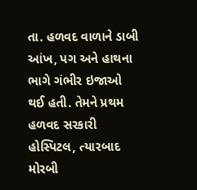તા. હળવદ વાળાને ડાબી આંખ, પગ અને હાથના ભાગે ગંભીર ઇજાઓ થઈ હતી. તેમને પ્રથમ હળવદ સરકારી હોસ્પિટલ, ત્યારબાદ મોરબી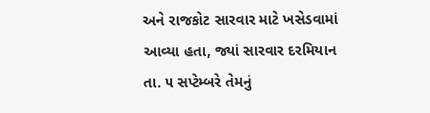અને રાજકોટ સારવાર માટે ખસેડવામાં આવ્યા હતા, જ્યાં સારવાર દરમિયાન તા. ૫ સપ્ટેમ્બરે તેમનું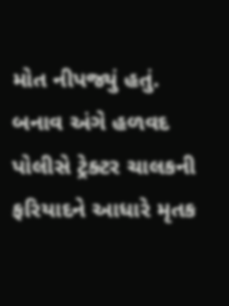મોત નીપજ્યું હતું. બનાવ અંગે હળવદ પોલીસે ટ્રેક્ટર ચાલકની ફરિયાદને આધારે મૃતક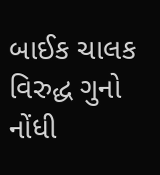બાઈક ચાલક વિરુદ્ધ ગુનો નોંધી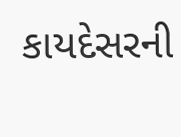કાયદેસરની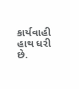કાર્યવાહી હાથ ધરી છે.